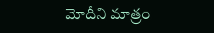మోదీని మాత్రం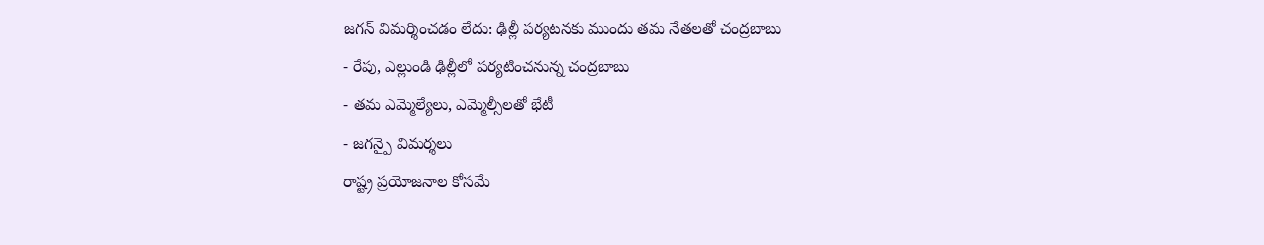జగన్ విమర్శించడం లేదు: ఢిల్లీ పర్యటనకు ముందు తమ నేతలతో చంద్రబాబు
- రేపు, ఎల్లుండి ఢిల్లీలో పర్యటించనున్న చంద్రబాబు
- తమ ఎమ్మెల్యేలు, ఎమ్మెల్సీలతో భేటీ
- జగన్పై విమర్శలు
రాష్ట్ర ప్రయోజనాల కోసమే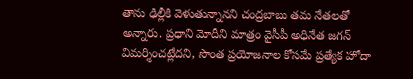తాను ఢిల్లీకి వెళుతున్నానని చంద్రబాబు తమ నేతలతో అన్నారు. ప్రధాని మోదీని మాత్రం వైసీపీ అధినేత జగన్ విమర్శించట్లేదని, సొంత ప్రయోజనాల కోసమే ప్రత్యేక హోదా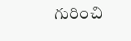గురించి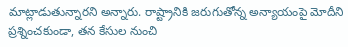మాట్లాడుతున్నారని అన్నారు. రాష్ట్రానికి జరుగుతోన్న అన్యాయంపై మోదీని ప్రశ్నించకుండా, తన కేసుల నుంచి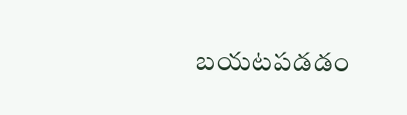బయటపడడం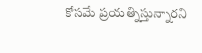కోసమే ప్రయత్నిస్తున్నారని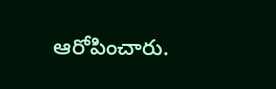ఆరోపించారు.